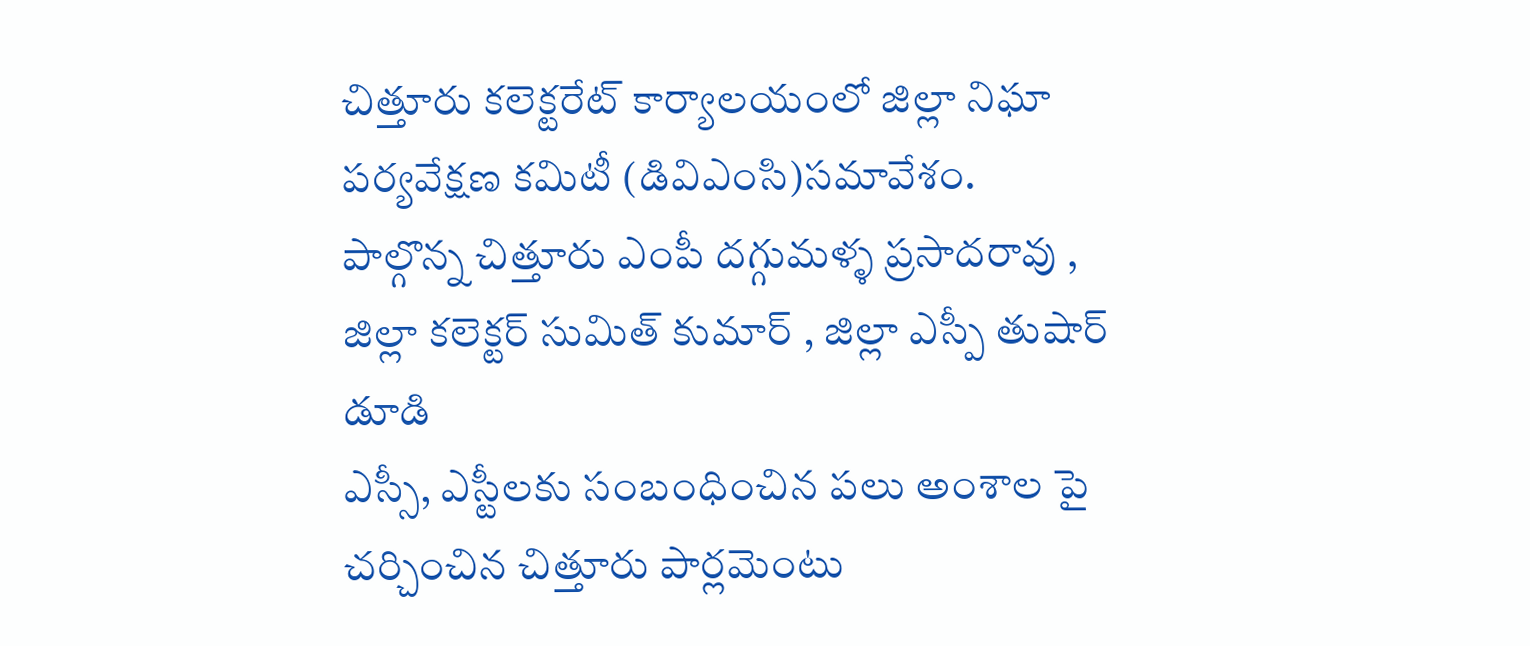చిత్తూరు కలెక్టరేట్ కార్యాలయంలో జిల్లా నిఘా పర్యవేక్షణ కమిటీ (డివిఎంసి)సమావేశం.
పాల్గొన్న చిత్తూరు ఎంపీ దగ్గుమళ్ళ ప్రసాదరావు , జిల్లా కలెక్టర్ సుమిత్ కుమార్ , జిల్లా ఎస్పీ తుషార్ డూడి
ఎస్సీ, ఎస్టీలకు సంబంధించిన పలు అంశాల పై చర్చించిన చిత్తూరు పార్లమెంటు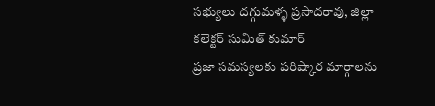సభ్యులు దగ్గుమళ్ళ ప్రసాదరావు, జిల్లా కలెక్టర్ సుమిత్ కుమార్
ప్రజా సమస్యలకు పరిష్కార మార్గాలను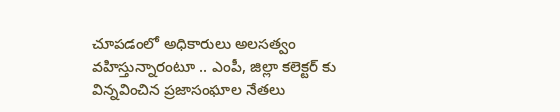చూపడంలో అధికారులు అలసత్వం వహిస్తున్నారంటూ .. ఎంపీ, జిల్లా కలెక్టర్ కు విన్నవించిన ప్రజాసంఘాల నేతలు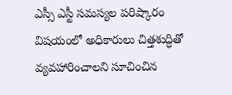ఎస్సీ ఎస్టీ సమస్యల పరిష్కారం విషయంలో అధికారులు చిత్తశుద్ధితో వ్యవహారించాలని సూచించిన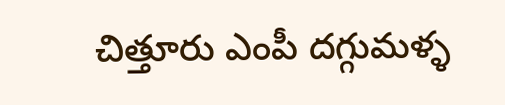చిత్తూరు ఎంపీ దగ్గుమళ్ళ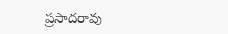ప్రసాదరావు